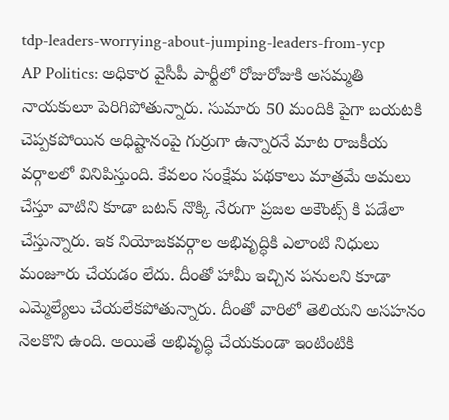tdp-leaders-worrying-about-jumping-leaders-from-ycp
AP Politics: అధికార వైసీపీ పార్టీలో రోజురోజుకి అసమ్మతి నాయకులూ పెరిగిపోతున్నారు. సుమారు 50 మందికి పైగా బయటకి చెప్పకపోయిన అధిష్టానంపై గుర్రుగా ఉన్నారనే మాట రాజకీయ వర్గాలలో వినిపిస్తుంది. కేవలం సంక్షేమ పథకాలు మాత్రమే అమలు చేస్తూ వాటిని కూడా బటన్ నొక్కి నేరుగా ప్రజల అకౌంట్స్ కి పడేలా చేస్తున్నారు. ఇక నియోజకవర్గాల అభివృద్ధికి ఎలాంటి నిధులు మంజూరు చేయడం లేదు. దీంతో హామీ ఇచ్చిన పనులని కూడా ఎమ్మెల్యేలు చేయలేకపోతున్నారు. దీంతో వారిలో తెలియని అసహనం నెలకొని ఉంది. అయితే అభివృద్ధి చేయకుండా ఇంటింటికి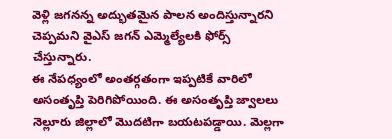వెళ్లి జగనన్న అద్భుతమైన పాలన అందిస్తున్నారని చెప్పమని వైఎస్ జగన్ ఎమ్మెల్యేలకి ఫోర్స్ చేస్తున్నారు.
ఈ నేపధ్యంలో అంతర్గతంగా ఇప్పటికే వారిలో అసంతృప్తి పెరిగిపోయింది. ఈ అసంతృప్తి జ్వాలలు నెల్లూరు జిల్లాలో మొదటిగా బయటపడ్డాయి. మెల్లగా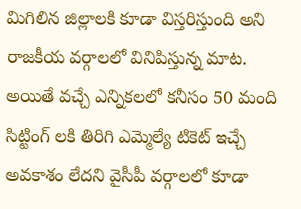మిగిలిన జిల్లాలకి కూడా విస్తరిస్తుంది అని రాజకీయ వర్గాలలో వినిపిస్తున్న మాట. అయితే వచ్చే ఎన్నికలలో కనీసం 50 మంది సిట్టింగ్ లకి తిరిగి ఎమ్మెల్యే టికెట్ ఇచ్చే అవకాశం లేదని వైసీపీ వర్గాలలో కూడా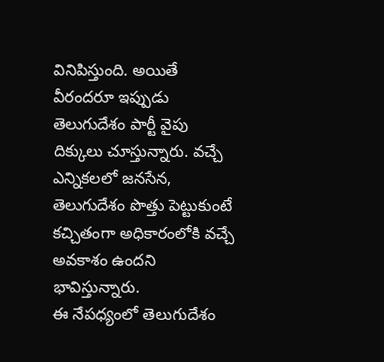వినిపిస్తుంది. అయితే వీరందరూ ఇప్పుడు తెలుగుదేశం పార్టీ వైపు దిక్కులు చూస్తున్నారు. వచ్చే ఎన్నికలలో జనసేన, తెలుగుదేశం పొత్తు పెట్టుకుంటే కచ్చితంగా అధికారంలోకి వచ్చే అవకాశం ఉందని భావిస్తున్నారు.
ఈ నేపధ్యంలో తెలుగుదేశం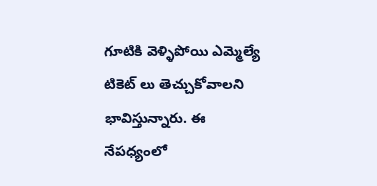గూటికి వెళ్ళిపోయి ఎమ్మెల్యే టికెట్ లు తెచ్చుకోవాలని భావిస్తున్నారు. ఈ నేపధ్యంలో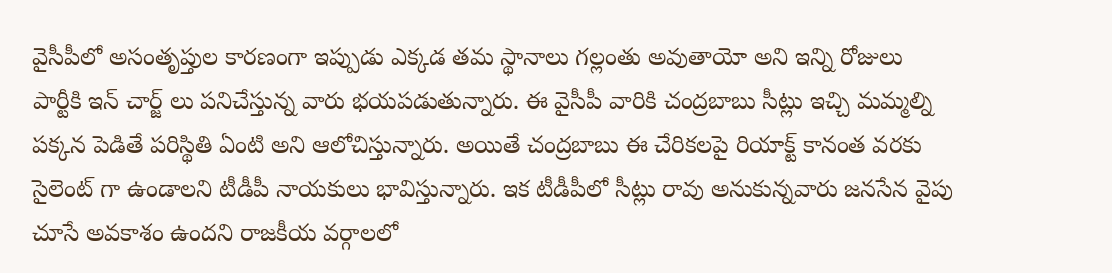వైసీపీలో అసంతృప్తుల కారణంగా ఇప్పుడు ఎక్కడ తమ స్థానాలు గల్లంతు అవుతాయో అని ఇన్ని రోజులు పార్టీకి ఇన్ చార్జ్ లు పనిచేస్తున్న వారు భయపడుతున్నారు. ఈ వైసీపీ వారికి చంద్రబాబు సీట్లు ఇచ్చి మమ్మల్ని పక్కన పెడితే పరిస్థితి ఏంటి అని ఆలోచిస్తున్నారు. అయితే చంద్రబాబు ఈ చేరికలపై రియాక్ట్ కానంత వరకు సైలెంట్ గా ఉండాలని టీడీపీ నాయకులు భావిస్తున్నారు. ఇక టీడీపీలో సీట్లు రావు అనుకున్నవారు జనసేన వైపు చూసే అవకాశం ఉందని రాజకీయ వర్గాలలో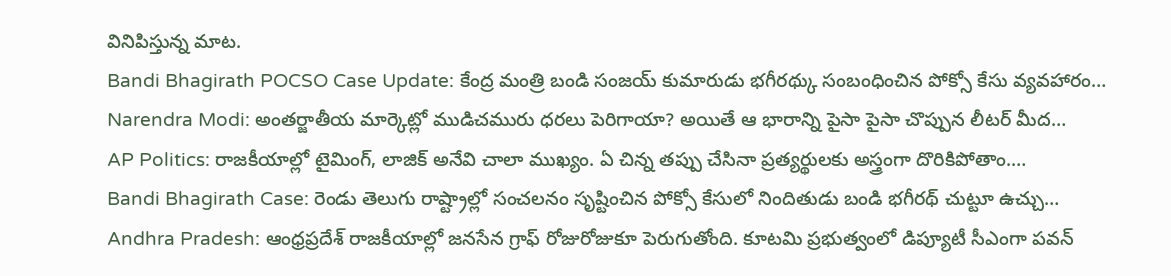వినిపిస్తున్న మాట.
Bandi Bhagirath POCSO Case Update: కేంద్ర మంత్రి బండి సంజయ్ కుమారుడు భగీరథ్కు సంబంధించిన పోక్సో కేసు వ్యవహారం…
Narendra Modi: అంతర్జాతీయ మార్కెట్లో ముడిచమురు ధరలు పెరిగాయా? అయితే ఆ భారాన్ని పైసా పైసా చొప్పున లీటర్ మీద…
AP Politics: రాజకీయాల్లో టైమింగ్, లాజిక్ అనేవి చాలా ముఖ్యం. ఏ చిన్న తప్పు చేసినా ప్రత్యర్థులకు అస్త్రంగా దొరికిపోతాం.…
Bandi Bhagirath Case: రెండు తెలుగు రాష్ట్రాల్లో సంచలనం సృష్టించిన పోక్సో కేసులో నిందితుడు బండి భగీరథ్ చుట్టూ ఉచ్చు…
Andhra Pradesh: ఆంధ్రప్రదేశ్ రాజకీయాల్లో జనసేన గ్రాఫ్ రోజురోజుకూ పెరుగుతోంది. కూటమి ప్రభుత్వంలో డిప్యూటీ సీఎంగా పవన్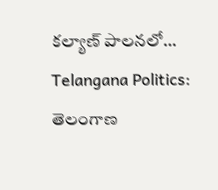కల్యాణ్ పాలనలో…
Telangana Politics: తెలంగాణ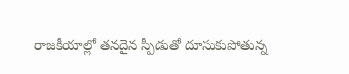రాజకీయాల్లో తనదైన స్పీడుతో దూసుకుపోతున్న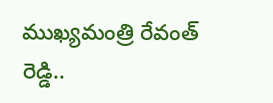ముఖ్యమంత్రి రేవంత్ రెడ్డి..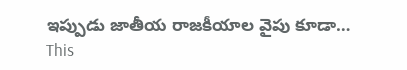ఇప్పుడు జాతీయ రాజకీయాల వైపు కూడా…
This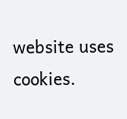website uses cookies.